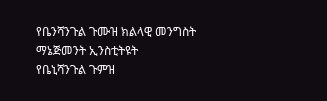የቤንሻንጉል ጉሙዝ ክልላዊ መንግስት ማኔጅመንት ኢንስቲትዩት
የቤኒሻንጉል ጉምዝ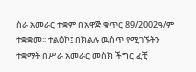ስራ አመራር ተቋም በአዋጅ ቁጥር 89/2002ዓ/ም ተቋቋመ፡፡ ተልዕኮ፤ በክልሉ ዉስጥ የሚገኙትን ተቋማት በሥራ አመራር መስክ ችግር ፈቺ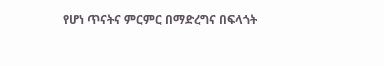የሆነ ጥናትና ምርምር በማድረግና በፍላጎት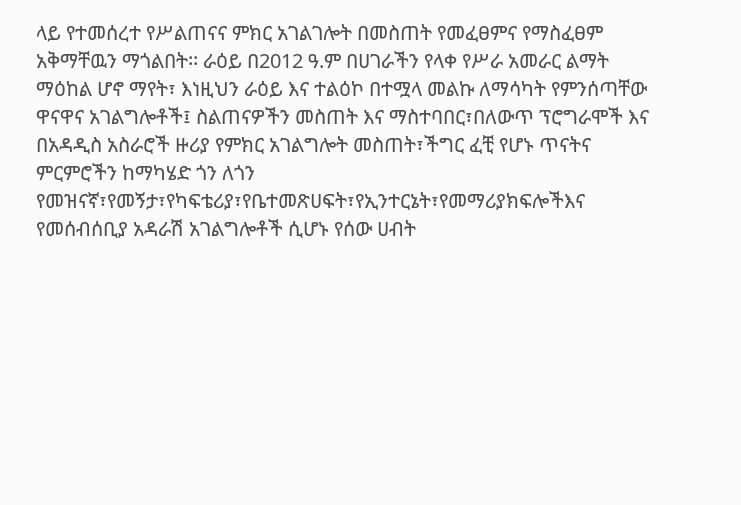ላይ የተመሰረተ የሥልጠናና ምክር አገልገሎት በመስጠት የመፈፀምና የማስፈፀም አቅማቸዉን ማጎልበት፡፡ ራዕይ በ2012 ዓ.ም በሀገራችን የላቀ የሥራ አመራር ልማት ማዕከል ሆኖ ማየት፣ እነዚህን ራዕይ እና ተልዕኮ በተሟላ መልኩ ለማሳካት የምንሰጣቸው ዋናዋና አገልግሎቶች፤ ስልጠናዎችን መስጠት እና ማስተባበር፣በለውጥ ፕሮግራሞች እና በአዳዲስ አስራሮች ዙሪያ የምክር አገልግሎት መስጠት፣ችግር ፈቺ የሆኑ ጥናትና ምርምሮችን ከማካሄድ ጎን ለጎን የመዝናኛ፣የመኝታ፣የካፍቴሪያ፣የቤተመጽሀፍት፣የኢንተርኔት፣የመማሪያክፍሎችእና የመሰብሰቢያ አዳራሽ አገልግሎቶች ሲሆኑ የሰው ሀብት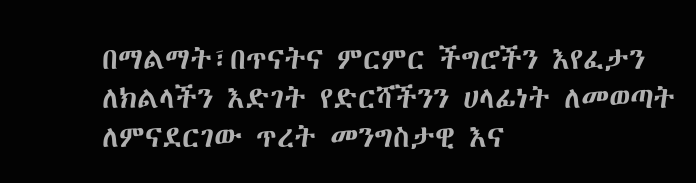በማልማት፣በጥናትና ምርምር ችግሮችን እየፈታን ለክልላችን እድገት የድርሻችንን ሀላፊነት ለመወጣት ለምናደርገው ጥረት መንግስታዊ እና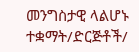መንግስታዊ ላልሆኑ ተቋማት/ድርጅቶች/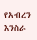የአብረን እንስራ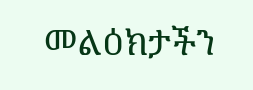መልዕክታችን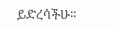ይድረሳችሁ፡፡